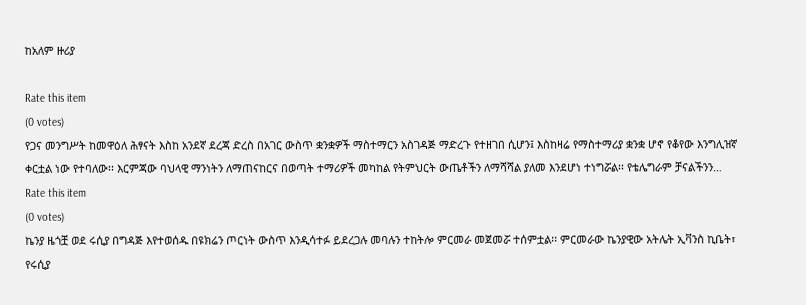ከአለም ዙሪያ

Rate this item
(0 votes)
የጋና መንግሥት ከመዋዕለ ሕፃናት እስከ አንደኛ ደረጃ ድረስ በአገር ውስጥ ቋንቋዎች ማስተማርን አስገዳጅ ማድረጉ የተዘገበ ሲሆን፤ እስከዛሬ የማስተማሪያ ቋንቋ ሆኖ የቆየው እንግሊዝኛ ቀርቷል ነው የተባለው፡፡ እርምጃው ባህላዊ ማንነትን ለማጠናከርና በወጣት ተማሪዎች መካከል የትምህርት ውጤቶችን ለማሻሻል ያለመ እንደሆነ ተነግሯል፡፡ የቴሌግራም ቻናልችንን…
Rate this item
(0 votes)
ኬንያ ዜጎቿ ወደ ሩሲያ በግዳጅ እየተወሰዱ በዩክሬን ጦርነት ውስጥ እንዲሳተፉ ይደረጋሉ መባሉን ተከትሎ ምርመራ መጀመሯ ተሰምቷል፡፡ ምርመራው ኬንያዊው አትሌት ኢቫንስ ኪቤት፣ የሩሲያ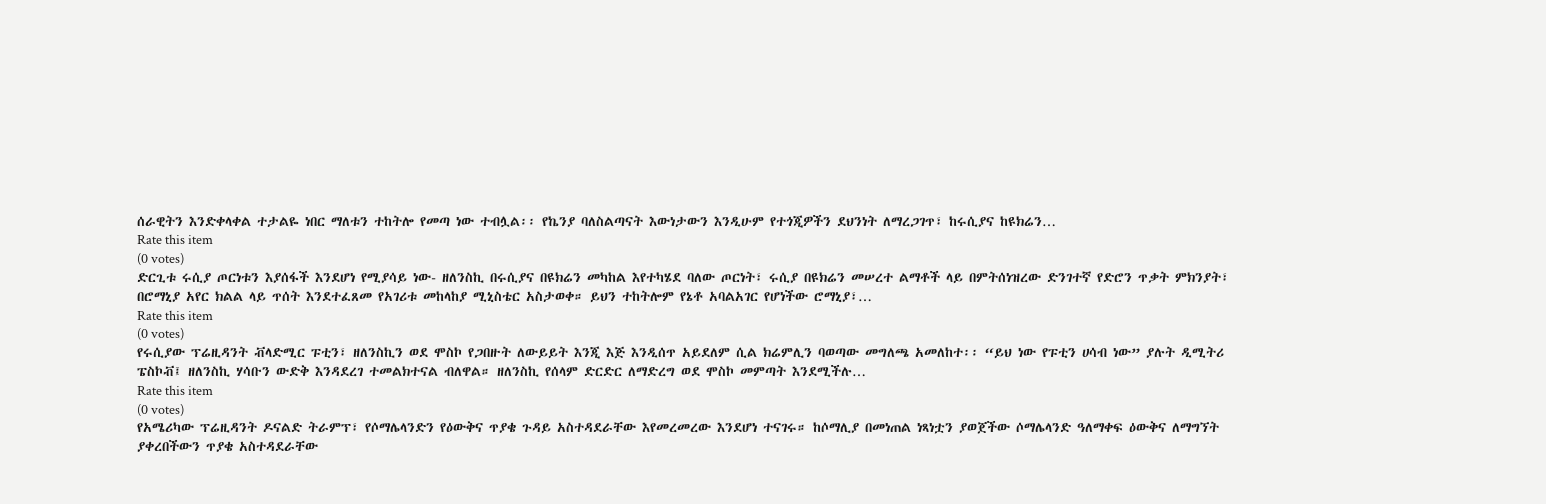ሰራዊትን እንድቀላቀል ተታልዬ ነበር ማለቱን ተከትሎ የመጣ ነው ተብሏል፡፡ የኬንያ ባለስልጣናት እውነታውን እንዲሁም የተጎጂዎችን ደህንነት ለማረጋገጥ፣ ከሩሲያና ከዩክሬን…
Rate this item
(0 votes)
ድርጊቱ ሩሲያ ጦርነቱን እያሰፋች እንደሆነ የሚያሳይ ነው- ዘለንስኪ በሩሲያና በዩክሬን መካከል እየተካሄደ ባለው ጦርነት፣ ሩሲያ በዩክሬን መሠረተ ልማቶች ላይ በምትሰነዝረው ድንገተኛ የድሮን ጥቃት ምክንያት፣ በሮማኒያ አየር ክልል ላይ ጥሰት እንደተፈጸመ የአገሪቱ መከላከያ ሚኒስቴር አስታወቀ። ይህን ተከትሎም የኔቶ አባልአገር የሆነችው ሮማኒያ፣…
Rate this item
(0 votes)
የሩሲያው ፕሬዚዳንት ቭላድሚር ፑቲን፣ ዘለንስኪን ወደ ሞስኮ የጋበዙት ለውይይት እንጂ እጅ እንዲሰጥ አይደለም ሲል ክሬምሊን ባወጣው መግለጫ አመለከተ፡፡ “ይህ ነው የፑቲን ሀሳብ ነው” ያሉት ዲሚትሪ ፔስኮቭ፤ ዘለንስኪ ሃሳቡን ውድቅ እንዳደረገ ተመልክተናል ብለዋል። ዘለንስኪ የሰላም ድርድር ለማድረግ ወደ ሞስኮ መምጣት እንደሚችሉ…
Rate this item
(0 votes)
የአሜሪካው ፕሬዚዳንት ዶናልድ ትራምፕ፣ የሶማሌላንድን የዕውቅና ጥያቄ ጉዳይ አስተዳደራቸው እየመረመረው እንደሆነ ተናገሩ። ከሶማሊያ በመነጠል ነጻነቷን ያወጀችው ሶማሌላንድ ዓለማቀፍ ዕውቅና ለማግኘት ያቀረበችውን ጥያቄ አስተዳደራቸው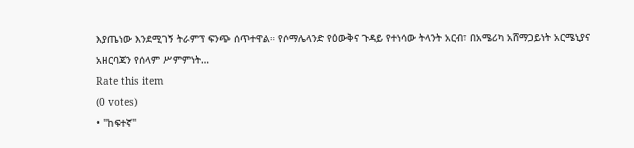እያጤነው እንደሚገኝ ትራምፕ ፍንጭ ሰጥተዋል። የሶማሌላንድ የዕውቅና ጉዳይ የተነሳው ትላንት አርብ፣ በአሜሪካ አሸማጋይነት አርሜኒያና አዘርባጃን የሰላም ሥምምነት…
Rate this item
(0 votes)
• "ከፍተኛ"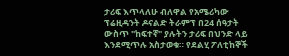ታሪፍ እጥላለሁ ብለዋል የአሜሪካው ፕሬዚዳንት ዶናልድ ትራምፕ በ24 ሰዓታት ውስጥ "ከፍተኛ" ያሉትን ታሪፍ በህንድ ላይ እንደሚጥሉ አስታወቁ። የደልሂ ፖለቲከኞች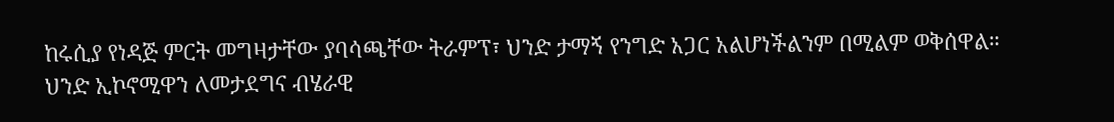ከሩሲያ የነዳጅ ምርት መግዛታቸው ያባሳጫቸው ትራምፕ፣ ህንድ ታማኝ የንግድ አጋር አልሆነችልንም በሚልም ወቅሰዋል። ህንድ ኢኮኖሚዋን ለመታደግና ብሄራዊ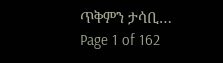ጥቅምን ታሳቢ…
Page 1 of 162